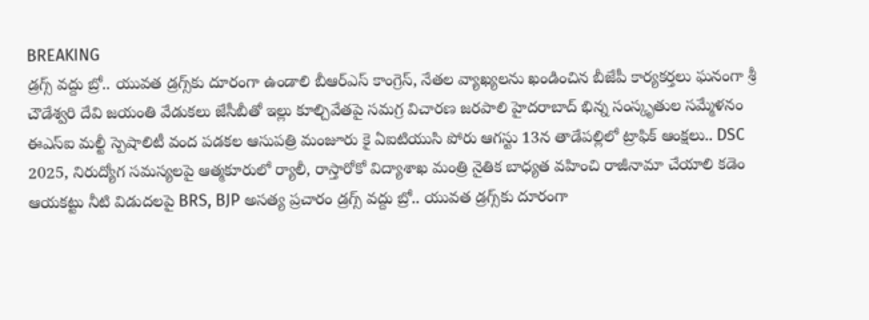BREAKING
డ్రగ్స్ వద్దు బ్రో.. యువత డ్రగ్స్‌కు దూరంగా ఉండాలి బీఆర్ఎస్ కాంగ్రెస్, నేతల వ్యాఖ్యలను ఖండించిన బీజేపీ కార్యకర్తలు ఘనంగా శ్రీ చౌడేశ్వరి దేవి జయంతి వేడుకలు జేసీబీతో ఇల్లు కూల్చివేతపై సమగ్ర విచారణ జరపాలి హైదరాబాద్ భిన్న సంస్కృతుల సమ్మేళనం ఈఎస్ఐ మల్టీ స్పెషాలిటీ వంద పడకల ఆసుపత్రి మంజూరు కై ఏఐటియుసి పోరు ఆగస్టు 13న తాడేపల్లిలో ట్రాఫిక్ ఆంక్షలు.. DSC 2025, నిరుద్యోగ సమస్యలపై ఆత్మకూరులో ర్యాలీ, రాస్తారోకో విద్యాశాఖ మంత్రి నైతిక బాధ్యత వహించి రాజీనామా చేయాలి కడెం ఆయకట్టు నీటి విడుదలపై BRS, BJP అసత్య ప్రచారం డ్రగ్స్ వద్దు బ్రో.. యువత డ్రగ్స్‌కు దూరంగా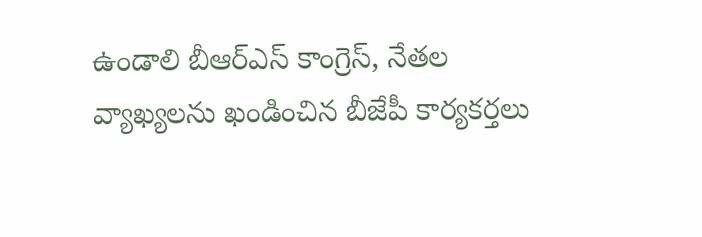ఉండాలి బీఆర్ఎస్ కాంగ్రెస్, నేతల వ్యాఖ్యలను ఖండించిన బీజేపీ కార్యకర్తలు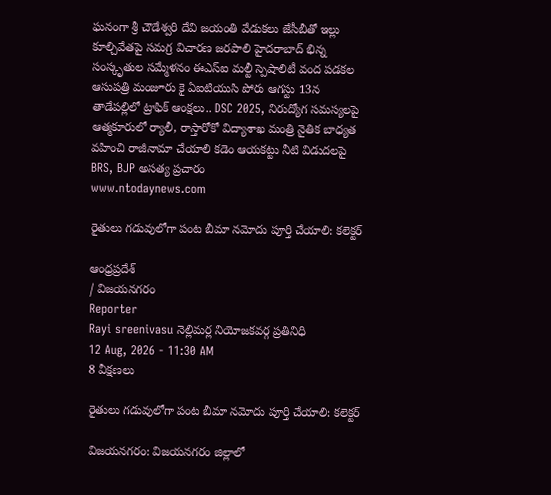ఘనంగా శ్రీ చౌడేశ్వరి దేవి జయంతి వేడుకలు జేసీబీతో ఇల్లు కూల్చివేతపై సమగ్ర విచారణ జరపాలి హైదరాబాద్ భిన్న సంస్కృతుల సమ్మేళనం ఈఎస్ఐ మల్టీ స్పెషాలిటీ వంద పడకల ఆసుపత్రి మంజూరు కై ఏఐటియుసి పోరు ఆగస్టు 13న తాడేపల్లిలో ట్రాఫిక్ ఆంక్షలు.. DSC 2025, నిరుద్యోగ సమస్యలపై ఆత్మకూరులో ర్యాలీ, రాస్తారోకో విద్యాశాఖ మంత్రి నైతిక బాధ్యత వహించి రాజీనామా చేయాలి కడెం ఆయకట్టు నీటి విడుదలపై BRS, BJP అసత్య ప్రచారం
www.ntodaynews.com

రైతులు గడువులోగా పంట బీమా నమోదు పూర్తి చేయాలి: కలెక్టర్

ఆంధ్రప్రదేశ్
/ విజయనగరం
Reporter
Rayi sreenivasu నెల్లిమర్ల నియోజకవర్గ ప్రతినిధి
12 Aug, 2026 - 11:30 AM
8 వీక్షణలు

రైతులు గడువులోగా పంట బీమా నమోదు పూర్తి చేయాలి: కలెక్టర్

విజయనగరం: విజయనగరం జిల్లాలో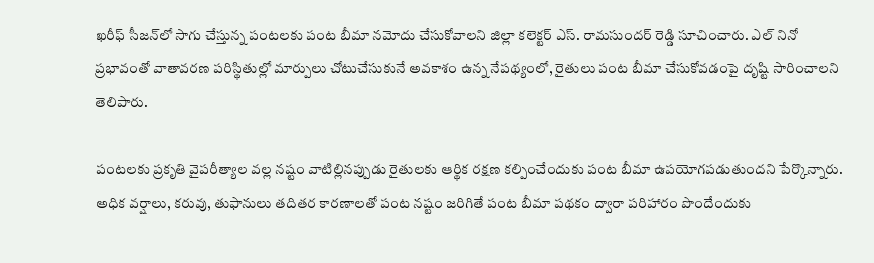ఖరీఫ్ సీజన్‌లో సాగు చేస్తున్న పంటలకు పంట బీమా నమోదు చేసుకోవాలని జిల్లా కలెక్టర్ ఎస్. రామసుందర్ రెడ్డి సూచించారు. ఎల్ నినో ప్రభావంతో వాతావరణ పరిస్థితుల్లో మార్పులు చోటుచేసుకునే అవకాశం ఉన్న నేపథ్యంలో, రైతులు పంట బీమా చేసుకోవడంపై దృష్టి సారించాలని తెలిపారు.

పంటలకు ప్రకృతి వైపరీత్యాల వల్ల నష్టం వాటిల్లినప్పుడు రైతులకు ఆర్థిక రక్షణ కల్పించేందుకు పంట బీమా ఉపయోగపడుతుందని పేర్కొన్నారు. అధిక వర్షాలు, కరువు, తుఫానులు తదితర కారణాలతో పంట నష్టం జరిగితే పంట బీమా పథకం ద్వారా పరిహారం పొందేందుకు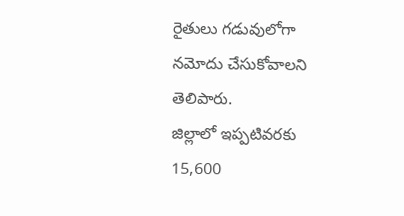రైతులు గడువులోగా నమోదు చేసుకోవాలని తెలిపారు.
జిల్లాలో ఇప్పటివరకు 15,600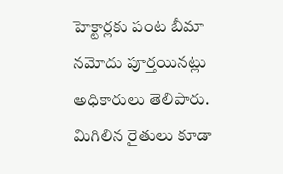హెక్టార్లకు పంట బీమా నమోదు పూర్తయినట్లు అధికారులు తెలిపారు. మిగిలిన రైతులు కూడా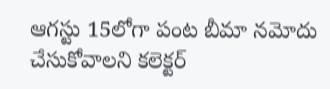ఆగస్టు 15లోగా పంట బీమా నమోదు చేసుకోవాలని కలెక్టర్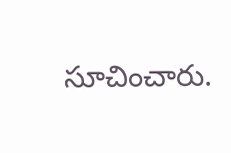సూచించారు.